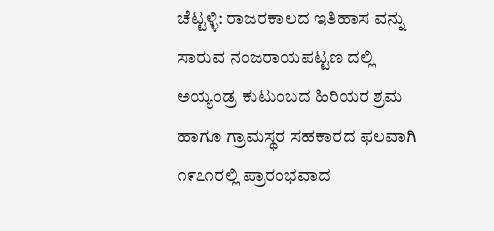ಚೆಟ್ಟಳ್ಳಿ: ರಾಜರಕಾಲದ ಇತಿಹಾಸ ವನ್ನು ಸಾರುವ ನಂಜರಾಯಪಟ್ಟಣ ದಲ್ಲಿ ಅಯ್ಯಂಡ್ರ ಕುಟುಂಬದ ಹಿರಿಯರ ಶ್ರಮ ಹಾಗೂ ಗ್ರಾಮಸ್ಥರ ಸಹಕಾರದ ಫಲವಾಗಿ ೧೯೭೧ರಲ್ಲಿ ಪ್ರಾರಂಭವಾದ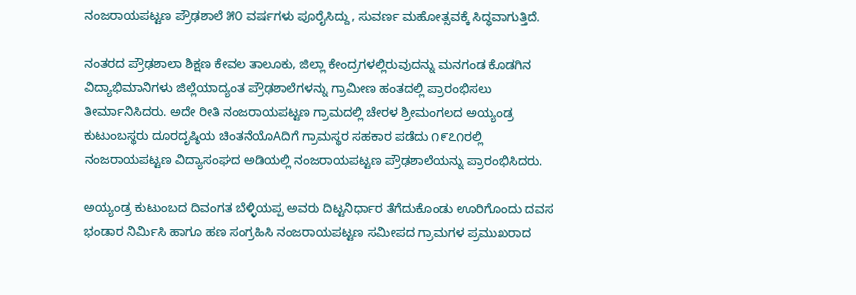ನಂಜರಾಯಪಟ್ಟಣ ಪ್ರೌಢಶಾಲೆ ೫೦ ವರ್ಷಗಳು ಪೂರೈಸಿದ್ದು, ಸುವರ್ಣ ಮಹೋತ್ಸವಕ್ಕೆ ಸಿದ್ಧವಾಗುತ್ತಿದೆ.

ನಂತರದ ಪ್ರೌಢಶಾಲಾ ಶಿಕ್ಷಣ ಕೇವಲ ತಾಲೂಕು, ಜಿಲ್ಲಾ ಕೇಂದ್ರಗಳಲ್ಲಿರುವುದನ್ನು ಮನಗಂಡ ಕೊಡಗಿನ ವಿದ್ಯಾಭಿಮಾನಿಗಳು ಜಿಲ್ಲೆಯಾದ್ಯಂತ ಪ್ರೌಢಶಾಲೆಗಳನ್ನು ಗ್ರಾಮೀಣ ಹಂತದಲ್ಲಿ ಪ್ರಾರಂಭಿಸಲು ತೀರ್ಮಾನಿಸಿದರು. ಅದೇ ರೀತಿ ನಂಜರಾಯಪಟ್ಟಣ ಗ್ರಾಮದಲ್ಲಿ ಚೇರಳ ಶ್ರೀಮಂಗಲದ ಅಯ್ಯಂಡ್ರ ಕುಟುಂಬಸ್ಥರು ದೂರದೃಷ್ಠಿಯ ಚಿಂತನೆಯೊAದಿಗೆ ಗ್ರಾಮಸ್ಥರ ಸಹಕಾರ ಪಡೆದು ೧೯೭೧ರಲ್ಲಿ ನಂಜರಾಯಪಟ್ಟಣ ವಿದ್ಯಾಸಂಘದ ಅಡಿಯಲ್ಲಿ ನಂಜರಾಯಪಟ್ಟಣ ಪ್ರೌಢಶಾಲೆಯನ್ನು ಪ್ರಾರಂಭಿಸಿದರು.

ಅಯ್ಯಂಡ್ರ ಕುಟುಂಬದ ದಿವಂಗತ ಬೆಳ್ಳಿಯಪ್ಪ ಅವರು ದಿಟ್ಟನಿರ್ಧಾರ ತೆಗೆದುಕೊಂಡು ಊರಿಗೊಂದು ದವಸ ಭಂಡಾರ ನಿರ್ಮಿಸಿ ಹಾಗೂ ಹಣ ಸಂಗ್ರಹಿಸಿ ನಂಜರಾಯಪಟ್ಟಣ ಸಮೀಪದ ಗ್ರಾಮಗಳ ಪ್ರಮುಖರಾದ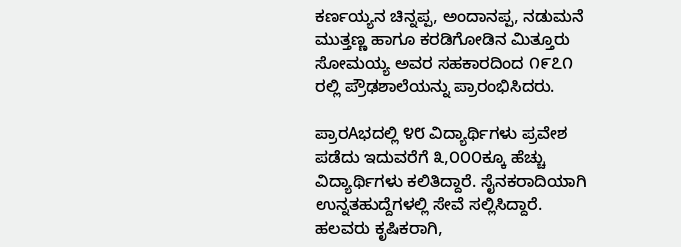ಕರ್ಣಯ್ಯನ ಚಿನ್ನಪ್ಪ, ಅಂದಾನಪ್ಪ, ನಡುಮನೆ ಮುತ್ತಣ್ಣ ಹಾಗೂ ಕರಡಿಗೋಡಿನ ಮಿತ್ತೂರು ಸೋಮಯ್ಯ ಅವರ ಸಹಕಾರದಿಂದ ೧೯೭೧ ರಲ್ಲಿ ಪ್ರೌಢಶಾಲೆಯನ್ನು ಪ್ರಾರಂಭಿಸಿದರು.

ಪ್ರಾರAಭದಲ್ಲಿ ೪೮ ವಿದ್ಯಾರ್ಥಿಗಳು ಪ್ರವೇಶ ಪಡೆದು ಇದುವರೆಗೆ ೩,೦೦೦ಕ್ಕೂ ಹೆಚ್ಚು ವಿದ್ಯಾರ್ಥಿಗಳು ಕಲಿತಿದ್ದಾರೆ. ಸೈನಕರಾದಿಯಾಗಿ ಉನ್ನತಹುದ್ದೆಗಳಲ್ಲಿ ಸೇವೆ ಸಲ್ಲಿಸಿದ್ದಾರೆ. ಹಲವರು ಕೃಷಿಕರಾಗಿ,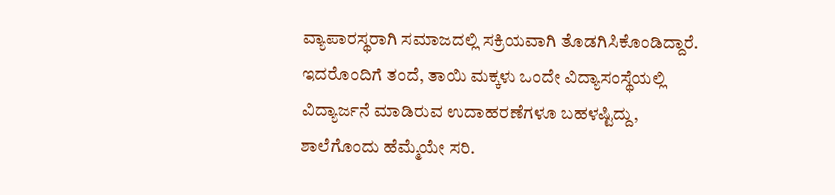ವ್ಯಾಪಾರಸ್ಥರಾಗಿ ಸಮಾಜದಲ್ಲಿ ಸಕ್ರಿಯವಾಗಿ ತೊಡಗಿಸಿಕೊಂಡಿದ್ದಾರೆ. ಇದರೊಂದಿಗೆ ತಂದೆ, ತಾಯಿ ಮಕ್ಕಳು ಒಂದೇ ವಿದ್ಯಾಸಂಸ್ಥೆಯಲ್ಲಿ ವಿದ್ಯಾರ್ಜನೆ ಮಾಡಿರುವ ಉದಾಹರಣೆಗಳೂ ಬಹಳಷ್ಟಿದ್ದು, ಶಾಲೆಗೊಂದು ಹೆಮ್ಮೆಯೇ ಸರಿ.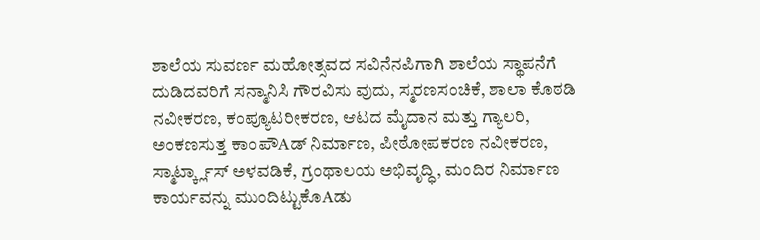ಶಾಲೆಯ ಸುವರ್ಣ ಮಹೋತ್ಸವದ ಸವಿನೆನಪಿಗಾಗಿ ಶಾಲೆಯ ಸ್ಥಾಪನೆಗೆ ದುಡಿದವರಿಗೆ ಸನ್ಮಾನಿಸಿ ಗೌರವಿಸು ವುದು, ಸ್ಮರಣಸಂಚಿಕೆ, ಶಾಲಾ ಕೊಠಡಿ ನವೀಕರಣ, ಕಂಪ್ಯೂಟರೀಕರಣ, ಆಟದ ಮೈದಾನ ಮತ್ತು ಗ್ಯಾಲರಿ, ಅಂಕಣಸುತ್ತ ಕಾಂಪೌAಡ್ ನಿರ್ಮಾಣ, ಪೀಠೋಪಕರಣ ನವೀಕರಣ, ಸ್ಮಾರ್ಟ್ಕ್ಲಾಸ್ ಅಳವಡಿಕೆ, ಗ್ರಂಥಾಲಯ ಅಭಿವೃದ್ಧಿ, ಮಂದಿರ ನಿರ್ಮಾಣ ಕಾರ್ಯವನ್ನು ಮುಂದಿಟ್ಟುಕೊAಡು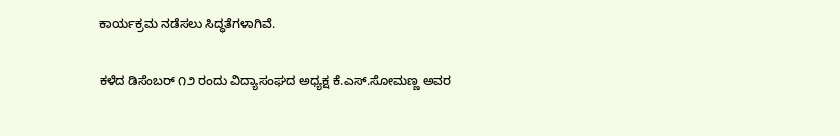ಕಾರ್ಯಕ್ರಮ ನಡೆಸಲು ಸಿದ್ಧತೆಗಳಾಗಿವೆ.

ಕಳೆದ ಡಿಸೆಂಬರ್ ೧೨ ರಂದು ವಿದ್ಯಾಸಂಘದ ಅಧ್ಯಕ್ಷ ಕೆ.ಎಸ್.ಸೋಮಣ್ಣ ಅವರ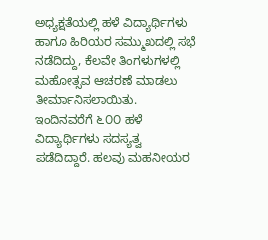ಅಧ್ಯಕ್ಷತೆಯಲ್ಲಿ ಹಳೆ ವಿದ್ಯಾರ್ಥಿಗಳು ಹಾಗೂ ಹಿರಿಯರ ಸಮ್ಮುಖದಲ್ಲಿ ಸಭೆ ನಡೆದಿದ್ದು, ಕೆಲವೇ ತಿಂಗಳುಗಳಲ್ಲಿ ಮಹೋತ್ಸವ ಆಚರಣೆ ಮಾಡಲು ತೀರ್ಮಾನಿಸಲಾಯಿತು. ಇಂದಿನವರೆಗೆ ೬೦೦ ಹಳೆ ವಿದ್ಯಾರ್ಥಿಗಳು ಸದಸ್ಯತ್ವ ಪಡೆದಿದ್ದಾರೆ. ಹಲವು ಮಹನೀಯರ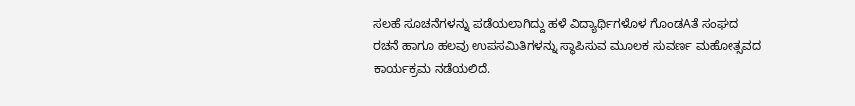ಸಲಹೆ ಸೂಚನೆಗಳನ್ನು ಪಡೆಯಲಾಗಿದ್ದು ಹಳೆ ವಿದ್ಯಾರ್ಥಿಗಳೊಳ ಗೊಂಡAತೆ ಸಂಘದ ರಚನೆ ಹಾಗೂ ಹಲವು ಉಪಸಮಿತಿಗಳನ್ನು ಸ್ಥಾಪಿಸುವ ಮೂಲಕ ಸುವರ್ಣ ಮಹೋತ್ಸವದ ಕಾರ್ಯಕ್ರಮ ನಡೆಯಲಿದೆ.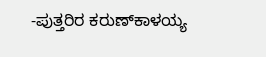-ಪುತ್ತರಿರ ಕರುಣ್‌ಕಾಳಯ್ಯ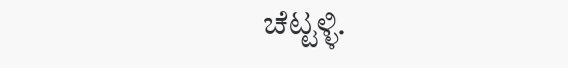ಚೆಟ್ಟಳ್ಳಿ.